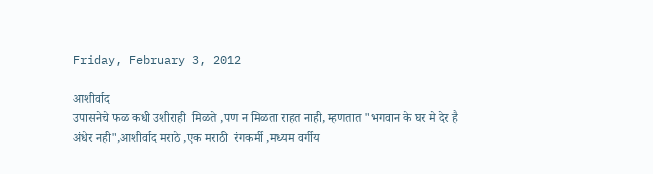Friday, February 3, 2012

आशीर्वाद
उपासनेचे फळ कधी उशीराही  मिळते ,पण न मिळता राहत नाही, म्हणतात "भगवान के घर मे देर है अंधेर नही",आशीर्वाद मराठे ,एक मराठी  रंगकर्मी ,मध्यम वर्गीय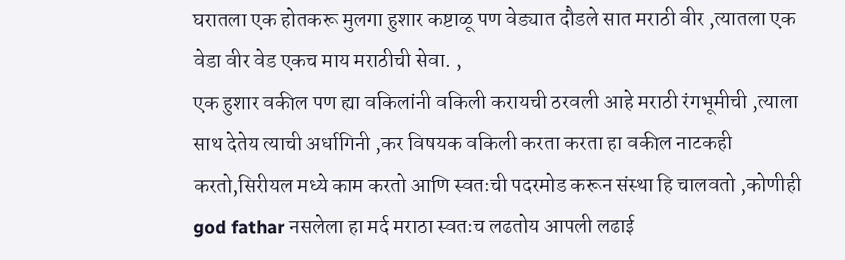घरातला एक होतकरू मुलगा हुशार कष्टाळू पण वेड्यात दौडले सात मराठी वीर ,त्यातला एक वेडा वीर वेड एकच माय मराठीची सेवा. ,
एक हुशार वकील पण ह्या वकिलांनी वकिली करायची ठरवली आहे मराठी रंगभूमीची ,त्याला साथ देतेय त्याची अर्धागिनी ,कर विषयक वकिली करता करता हा वकील नाटकही करतो,सिरीयल मध्ये काम करतो आणि स्वतःची पदरमोड करून संस्था हि चालवतो ,कोणीही god fathar नसलेला हा मर्द मराठा स्वतःच लढतोय आपली लढाई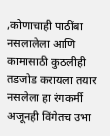,कोणाचाही पाठींबा नसलालेला आणि कामासाठी कुठलीही तडजोड करायला तयार नसलेला हा रंगकर्मी अजूनही विंगेतच उभा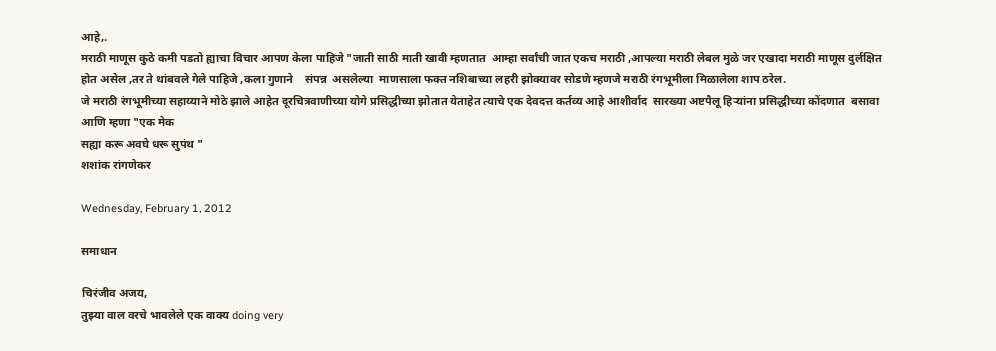आहे,.
मराठी माणूस कुठे कमी पडतो ह्याचा विचार आपण केला पाहिजे "जाती साठी माती खावी म्हणतात  आम्हा सर्वांची जात एकच मराठी ,आपल्या मराठी लेबल मुळे जर एखादा मराठी माणूस दुर्लक्षित होत असेल ,तर ते थांबवले गेले पाहिजे ,कला गुणाने    संपन्न  असलेल्या  माणसाला फक्त नशिबाच्या लहरी झोक्यावर सोडणे म्हणजे मराठी रंगभूमीला मिळालेला शाप ठरेल.
जे मराठी रंगभूमीच्या सहाय्याने मोठे झाले आहेत दूरचित्रवाणीच्या योगे प्रसिद्धीच्या झोतात येताहेत त्याचे एक देवदत्त कर्तव्य आहे आशीर्वाद  सारख्या अष्टपैलू हिऱ्यांना प्रसिद्धीच्या कोंदणात  बसावा आणि म्हणा "एक मेक
सह्या करू अवघे धरू सुपंथ "
शशांक रांगणेकर

Wednesday, February 1, 2012

समाधान

चिरंजीव अजय,
तुझ्या वाल वरचे भावलेले एक वाक्य doing very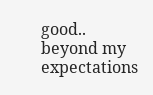good.. beyond my expectations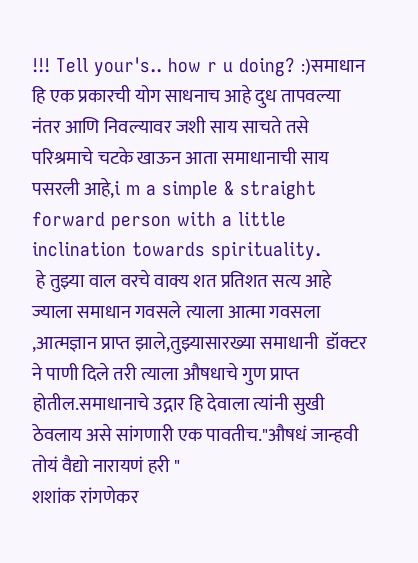!!! Tell your's.. how r u doing? :)समाधान हि एक प्रकारची योग साधनाच आहे दुध तापवल्या नंतर आणि निवल्यावर जशी साय साचते तसे परिश्रमाचे चटके खाऊन आता समाधानाची साय पसरली आहे,i m a simple & straight forward person with a little inclination towards spirituality.
 हे तुझ्या वाल वरचे वाक्य शत प्रतिशत सत्य आहे ज्याला समाधान गवसले त्याला आत्मा गवसला ,आत्मज्ञान प्राप्त झाले,तुझ्यासारख्या समाधानी  डॉक्टर ने पाणी दिले तरी त्याला औषधाचे गुण प्राप्त होतील.समाधानाचे उद्गार हि देवाला त्यांनी सुखी ठेवलाय असे सांगणारी एक पावतीच."औषधं जान्हवी तोयं वैद्यो नारायणं हरी "
शशांक रांगणेकर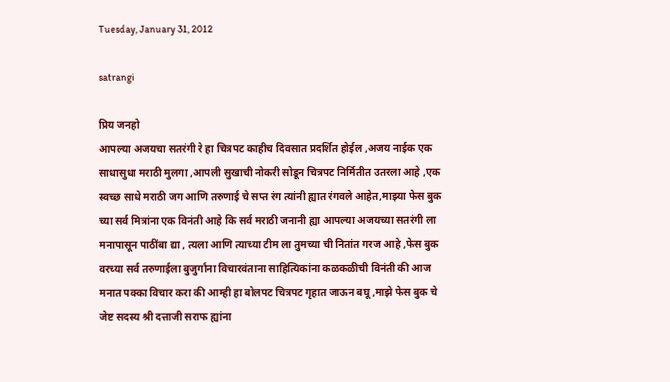Tuesday, January 31, 2012

satrangi

प्रिय जनहो
आपल्या अजयचा सतरंगी रे हा चित्रपट काहीच दिवसात प्रदर्शित होईल ,अजय नाईक एक साधासुधा मराठी मुलगा ,आपली सुखाची नोकरी सोडून चित्रपट निर्मितीत उतरला आहे ,एक स्वच्छ साधे मराठी जग आणि तरुणाई चे सप्त रंग त्यांनी ह्यात रंगवले आहेत,माझ्या फेस बुक च्या सर्व मित्रांना एक विनंती आहे कि सर्व मराठी जनानी ह्या आपल्या अजयच्या सतरंगी ला मनापासून पाठींबा द्या , त्यला आणि त्याच्या टीम ला तुमच्या ची नितांत गरज आहे ,फेस बुक वरच्या सर्व तरुणाईला बुजुर्गांना विचारवंताना साहित्यिकांना कळकळीची विनंती की आज मनात पक्का विचार करा की आम्ही हा बोलपट चित्रपट गृहात जाऊन बघू ,माझे फेस बुक चे जेष्ट सदस्य श्री दत्ताजी सराफ ह्यांना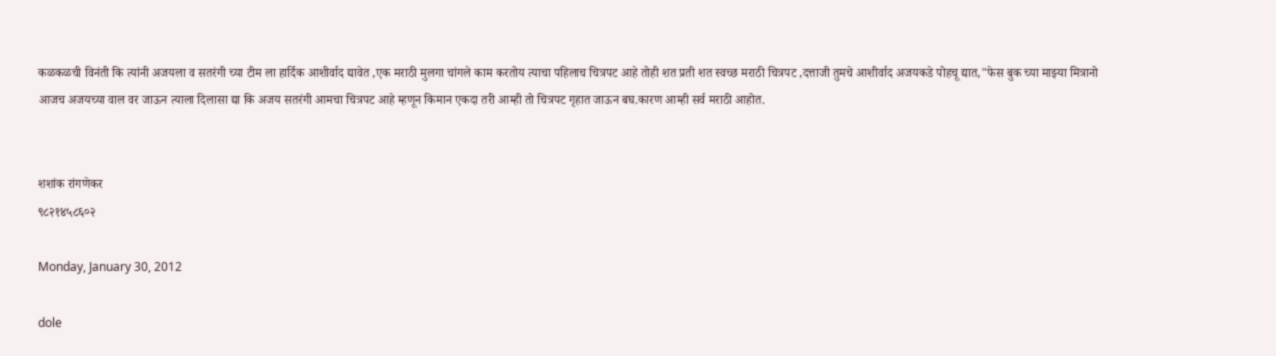कळकळची विनंती कि त्यांनी अजयला व सतरंगी च्या टीम ला हार्दिक आशीर्वाद द्यावेत ,एक मराठी मुलगा चांगले काम करतोय त्याचा पहिलाच चित्रपट आहे तोही शत प्रती शत स्वच्छ मराठी चित्रपट ,दत्ताजी तुमचे आशीर्वाद अजयकडे पोहचू द्यात,"फेस बुक च्या माझ्या मित्रानो
आजच अजयच्या वाल वर जाऊन त्याला दिलासा द्या कि अजय सतरंगी आमचा चित्रपट आहे म्हणून किमान एकदा तरी आम्ही तो चित्रपट गृहात जाऊन बघ.कारण आम्ही सर्व मराठी आहोत.


शशांक रांगणेकर
९८२१४५८६०२

Monday, January 30, 2012

dole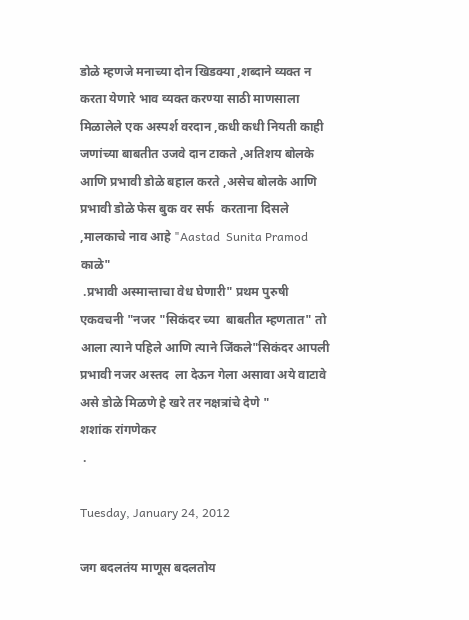डोळे म्हणजे मनाच्या दोन खिडक्या ,शब्दाने व्यक्त न करता येणारे भाव व्यक्त करण्या साठी माणसाला मिळालेले एक अस्पर्श वरदान ,कधी कधी नियती काही जणांच्या बाबतीत उजवे दान टाकते ,अतिशय बोलके आणि प्रभावी डोळे बहाल करते ,असेच बोलके आणि प्रभावी डोळे फेस बुक वर सर्फ  करताना दिसले ,मालकाचे नाव आहे "Aastad  Sunita Pramod काळे"
 .प्रभावी अस्मान्ताचा वेध घेणारी" प्रथम पुरुषी एकवचनी "नजर "सिकंदर च्या  बाबतीत म्हणतात" तो आला त्याने पहिले आणि त्याने जिंकले"सिकंदर आपली प्रभावी नजर अस्तद  ला देऊन गेला असावा अये वाटावे असे डोळे मिळणे हे खरे तर नक्षत्रांचे देणे "
शशांक रांगणेकर
 .

Tuesday, January 24, 2012

जग बदलतंय माणूस बदलतोय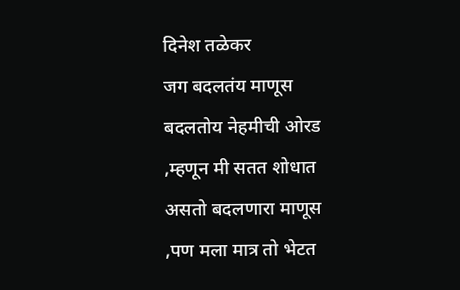दिनेश तळेकर
जग बदलतंय माणूस बदलतोय नेहमीची ओरड ,म्हणून मी सतत शोधात असतो बदलणारा माणूस ,पण मला मात्र तो भेटत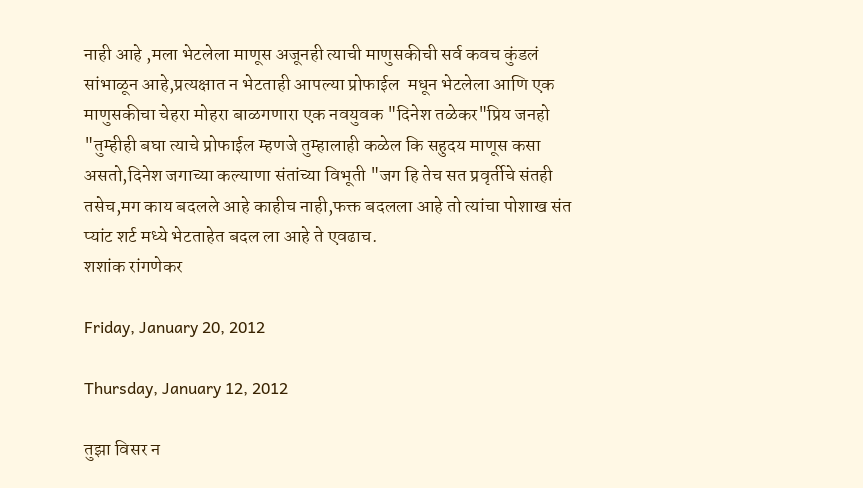नाही आहे ,मला भेटलेला माणूस अजूनही त्याची माणुसकीची सर्व कवच कुंडलं सांभाळून आहे,प्रत्यक्षात न भेटताही आपल्या प्रोफाईल  मधून भेटलेला आणि एक माणुसकीचा चेहरा मोहरा बाळगणारा एक नवयुवक "दिनेश तळेकर"प्रिय जनहो "तुम्हीही बघा त्याचे प्रोफाईल म्हणजे तुम्हालाही कळेल कि सहुदय माणूस कसा असतो,दिनेश जगाच्या कल्याणा संतांच्या विभूती "जग हि तेच सत प्रवृर्तीचे संतही तसेच,मग काय बदलले आहे काहीच नाही,फक्त बदलला आहे तो त्यांचा पोशाख संत प्यांट शर्ट मध्ये भेटताहेत बदल ला आहे ते एवढाच.
शशांक रांगणेकर

Friday, January 20, 2012

Thursday, January 12, 2012

तुझा विसर न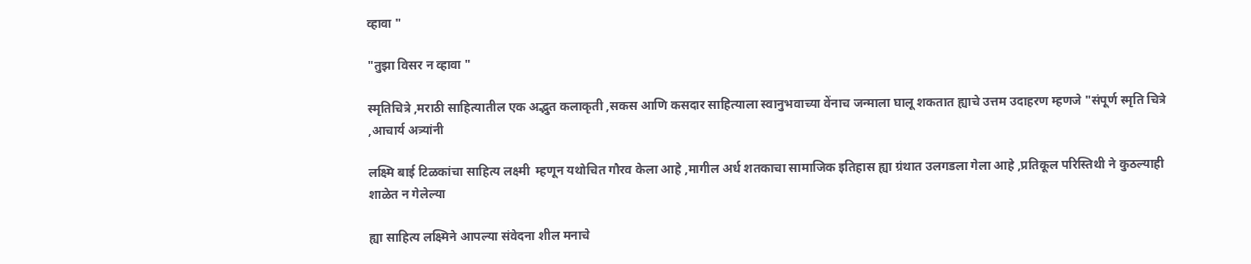व्हावा "

"तुझा विसर न व्हावा "

स्मृतिचित्रे ,मराठी साहित्यातील एक अद्भुत कलाकृती ,सकस आणि कसदार साहित्याला स्वानुभवाच्या वेंनाच जन्माला घालू शकतात ह्याचे उत्तम उदाहरण म्हणजे "संपूर्ण स्मृति चित्रे ,आचार्य अत्र्यांनी

लक्ष्मि बाई टिळकांचा साहित्य लक्ष्मी  म्हणून यथोचित गौरव केला आहे ,मागील अर्ध शतकाचा सामाजिक इतिहास ह्या ग्रंथात उलगडला गेला आहे ,प्रतिकूल परिस्तिथी ने कुठल्याही शाळेत न गेलेल्या

ह्या साहित्य लक्ष्मिने आपल्या संवेदना शील मनाचे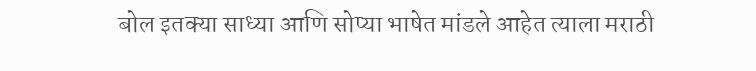बोल इतक्या साध्या आणि सोप्या भाषेत मांडले आहेत त्याला मराठी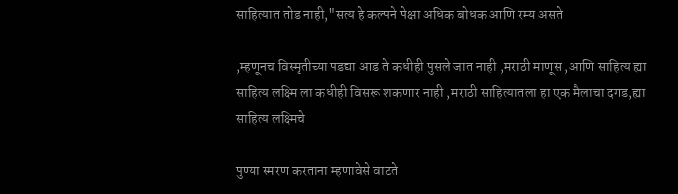साहित्यात तोड नाही,"सत्य हे कल्पने पेक्षा अधिक बोधक आणि रम्य असते

,म्हणूनच विस्मृतीच्या पडद्या आड ते कधीही पुसले जात नाही ,मराठी माणूस ,आणि साहित्य ह्या साहित्य लक्ष्मि ला कधीही विसरू शकणार नाही ,मराठी साहित्यातला हा एक मैलाचा दगड,ह्या साहित्य लक्ष्मिचे

पुण्या स्मरण करताना म्हणावेसे वाटते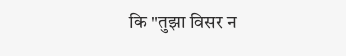कि "तुझा विसर न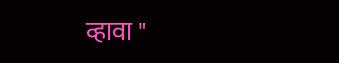व्हावा "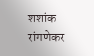शशांक रांगणेकर